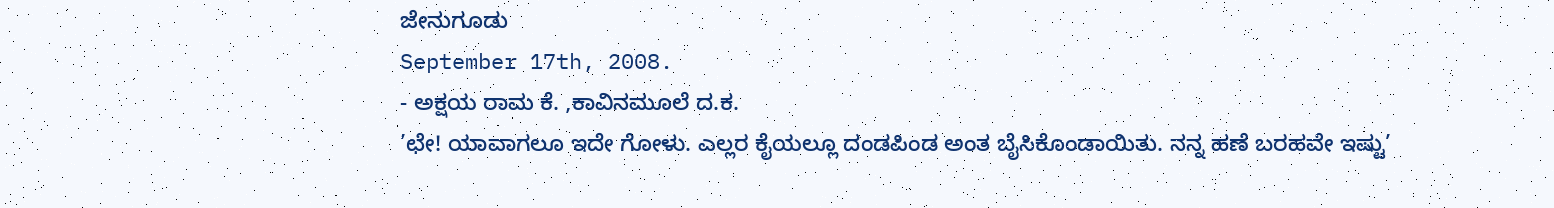ಜೇನುಗೂಡು
September 17th, 2008.
- ಅಕ್ಷಯ ರಾಮ ಕೆ. ,ಕಾವಿನಮೂಲೆ ದ.ಕ.
’ಛೇ! ಯಾವಾಗಲೂ ಇದೇ ಗೋಳು. ಎಲ್ಲರ ಕೈಯಲ್ಲೂ ದಂಡಪಿಂಡ ಅಂತ ಬೈಸಿಕೊಂಡಾಯಿತು. ನನ್ನ ಹಣೆ ಬರಹವೇ ಇಷ್ಟು’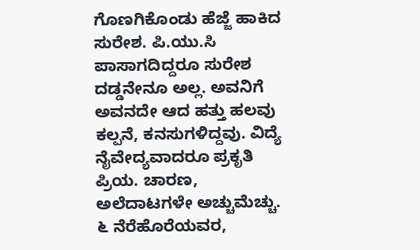ಗೊಣಗಿಕೊಂಡು ಹೆಜ್ಜೆ ಹಾಕಿದ ಸುರೇಶ. ಪಿ.ಯು.ಸಿ ಪಾಸಾಗದಿದ್ದರೂ ಸುರೇಶ ದಡ್ಡನೇನೂ ಅಲ್ಲ. ಅವನಿಗೆ ಅವನದೇ ಆದ ಹತ್ತು ಹಲವು ಕಲ್ಪನೆ, ಕನಸುಗಳಿದ್ದವು. ವಿದ್ಯೆ ನೈವೇದ್ಯವಾದರೂ ಪ್ರಕೃತಿ ಪ್ರಿಯ. ಚಾರಣ, ಅಲೆದಾಟಗಳೇ ಅಚ್ಚುಮೆಚ್ಚು. ೬ ನೆರೆಹೊರೆಯವರ,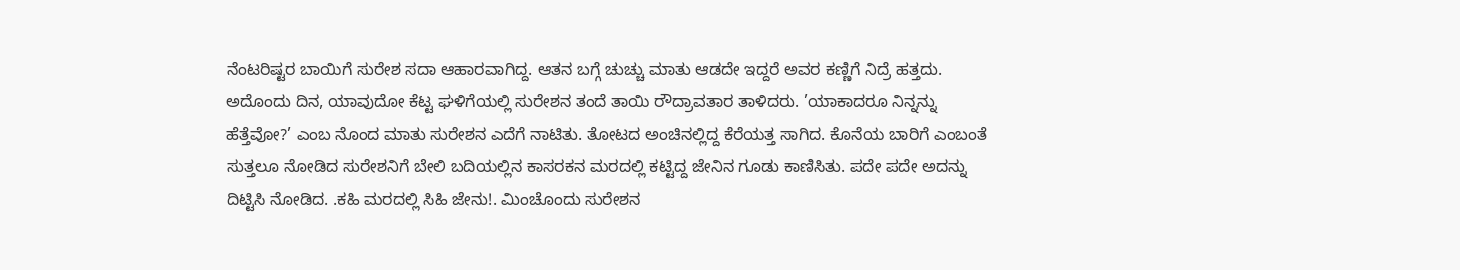ನೆಂಟರಿಷ್ಟರ ಬಾಯಿಗೆ ಸುರೇಶ ಸದಾ ಆಹಾರವಾಗಿದ್ದ. ಆತನ ಬಗ್ಗೆ ಚುಚ್ಚು ಮಾತು ಆಡದೇ ಇದ್ದರೆ ಅವರ ಕಣ್ಣಿಗೆ ನಿದ್ರೆ ಹತ್ತದು. ಅದೊಂದು ದಿನ, ಯಾವುದೋ ಕೆಟ್ಟ ಘಳಿಗೆಯಲ್ಲಿ ಸುರೇಶನ ತಂದೆ ತಾಯಿ ರೌದ್ರಾವತಾರ ತಾಳಿದರು. ’ಯಾಕಾದರೂ ನಿನ್ನನ್ನು ಹೆತ್ತೆವೋ?’ ಎಂಬ ನೊಂದ ಮಾತು ಸುರೇಶನ ಎದೆಗೆ ನಾಟಿತು. ತೋಟದ ಅಂಚಿನಲ್ಲಿದ್ದ ಕೆರೆಯತ್ತ ಸಾಗಿದ. ಕೊನೆಯ ಬಾರಿಗೆ ಎಂಬಂತೆ ಸುತ್ತಲೂ ನೋಡಿದ ಸುರೇಶನಿಗೆ ಬೇಲಿ ಬದಿಯಲ್ಲಿನ ಕಾಸರಕನ ಮರದಲ್ಲಿ ಕಟ್ಟಿದ್ದ ಜೇನಿನ ಗೂಡು ಕಾಣಿಸಿತು. ಪದೇ ಪದೇ ಅದನ್ನು ದಿಟ್ಟಿಸಿ ನೋಡಿದ. .ಕಹಿ ಮರದಲ್ಲಿ ಸಿಹಿ ಜೇನು!. ಮಿಂಚೊಂದು ಸುರೇಶನ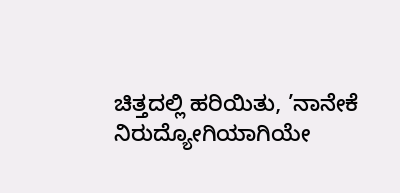ಚಿತ್ತದಲ್ಲಿ ಹರಿಯಿತು, ’ನಾನೇಕೆ ನಿರುದ್ಯೋಗಿಯಾಗಿಯೇ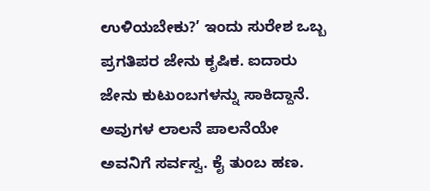ಉಳಿಯಬೇಕು?’ ಇಂದು ಸುರೇಶ ಒಬ್ಬ ಪ್ರಗತಿಪರ ಜೇನು ಕೃಷಿಕ. ಐದಾರು ಜೇನು ಕುಟುಂಬಗಳನ್ನು ಸಾಕಿದ್ದಾನೆ. ಅವುಗಳ ಲಾಲನೆ ಪಾಲನೆಯೇ ಅವನಿಗೆ ಸರ್ವಸ್ವ. ಕೈ ತುಂಬ ಹಣ.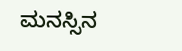ಮನಸ್ಸಿನ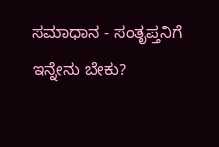ಸಮಾಧಾನ - ಸಂತೃಪ್ತನಿಗೆ ಇನ್ನೇನು ಬೇಕು?